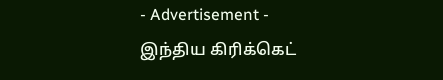- Advertisement -
இந்திய கிரிக்கெட்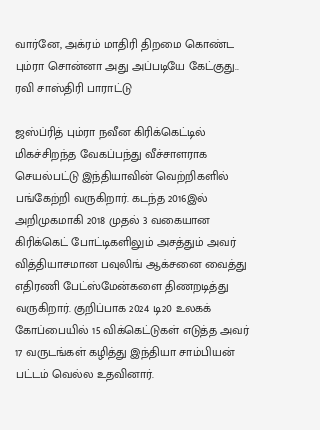வார்னே, அக்ரம் மாதிரி திறமை கொண்ட பும்ரா சொன்னா அது அப்படியே கேட்குது.. ரவி சாஸ்திரி பாராட்டு

ஜஸ்ப்ரித் பும்ரா நவீன கிரிக்கெட்டில் மிகச்சிறந்த வேகப்பந்து வீச்சாளராக செயல்பட்டு இந்தியாவின் வெற்றிகளில் பங்கேற்றி வருகிறார். கடந்த 2016இல் அறிமுகமாகி 2018 முதல் 3 வகையான கிரிக்கெட் போட்டிகளிலும் அசத்தும் அவர் வித்தியாசமான பவுலிங் ஆக்சனை வைத்து எதிரணி பேட்ஸ்மேன்களை திணறடித்து வருகிறார். குறிப்பாக 2024 டி20 உலகக் கோப்பையில் 15 விக்கெட்டுகள் எடுத்த அவர் 17 வருடங்கள் கழித்து இந்தியா சாம்பியன் பட்டம் வெல்ல உதவினார்.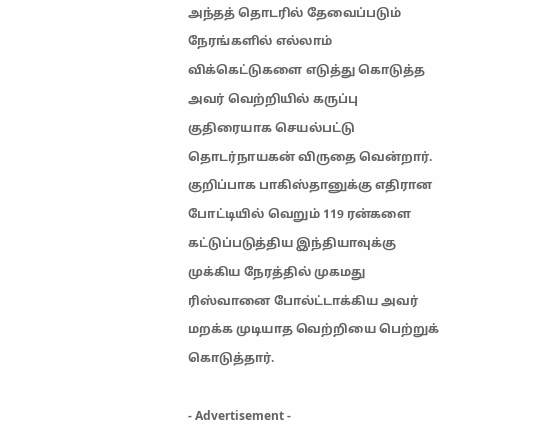அந்தத் தொடரில் தேவைப்படும் நேரங்களில் எல்லாம் விக்கெட்டுகளை எடுத்து கொடுத்த அவர் வெற்றியில் கருப்பு குதிரையாக செயல்பட்டு தொடர்நாயகன் விருதை வென்றார். குறிப்பாக பாகிஸ்தானுக்கு எதிரான போட்டியில் வெறும் 119 ரன்களை கட்டுப்படுத்திய இந்தியாவுக்கு முக்கிய நேரத்தில் முகமது ரிஸ்வானை போல்ட்டாக்கிய அவர் மறக்க முடியாத வெற்றியை பெற்றுக் கொடுத்தார்.

- Advertisement -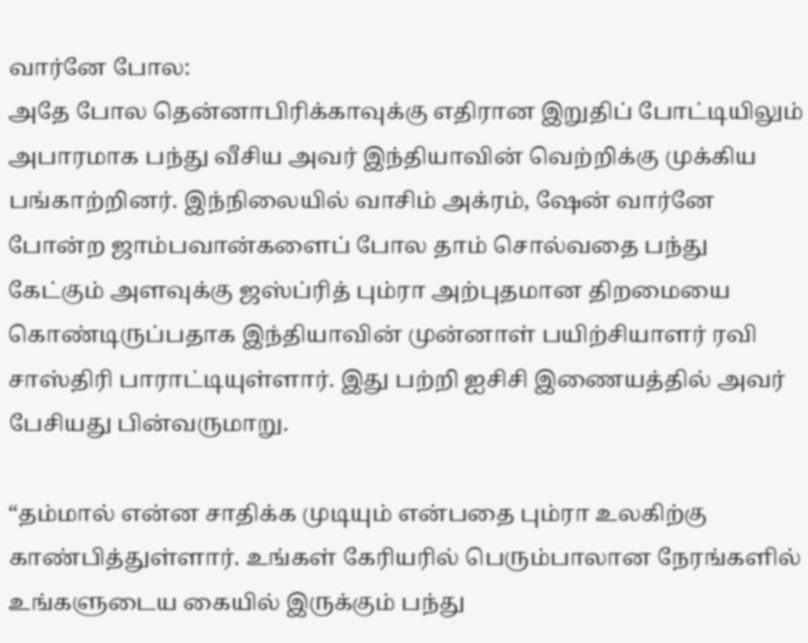வார்னே போல:
அதே போல தென்னாபிரிக்காவுக்கு எதிரான இறுதிப் போட்டியிலும் அபாரமாக பந்து வீசிய அவர் இந்தியாவின் வெற்றிக்கு முக்கிய பங்காற்றினர். இந்நிலையில் வாசிம் அக்ரம், ஷேன் வார்னே போன்ற ஜாம்பவான்களைப் போல தாம் சொல்வதை பந்து கேட்கும் அளவுக்கு ஜஸ்ப்ரித் பும்ரா அற்புதமான திறமையை கொண்டிருப்பதாக இந்தியாவின் முன்னாள் பயிற்சியாளர் ரவி சாஸ்திரி பாராட்டியுள்ளார். இது பற்றி ஐசிசி இணையத்தில் அவர் பேசியது பின்வருமாறு.

“தம்மால் என்ன சாதிக்க முடியும் என்பதை பும்ரா உலகிற்கு காண்பித்துள்ளார். உங்கள் கேரியரில் பெரும்பாலான நேரங்களில் உங்களுடைய கையில் இருக்கும் பந்து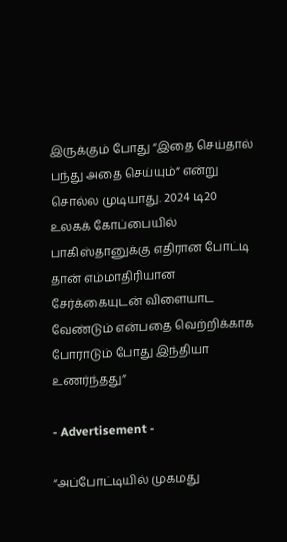இருக்கும் போது “இதை செய்தால் பந்து அதை செய்யும்” என்று சொல்ல முடியாது. 2024 டி20 உலகக் கோப்பையில் பாகிஸ்தானுக்கு எதிரான போட்டி தான் எம்மாதிரியான சேர்க்கையுடன் விளையாட வேண்டும் என்பதை வெற்றிக்காக போராடும் போது இந்தியா உணர்ந்தது”

- Advertisement -

“அப்போட்டியில் முகமது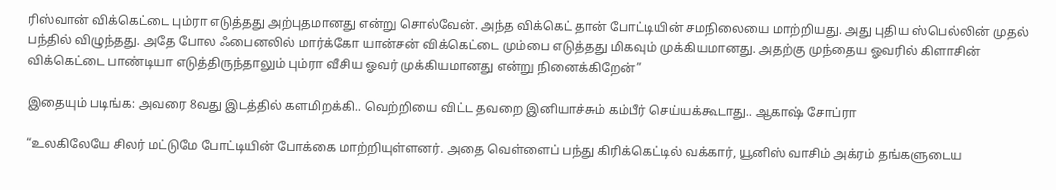ரிஸ்வான் விக்கெட்டை பும்ரா எடுத்தது அற்புதமானது என்று சொல்வேன். அந்த விக்கெட் தான் போட்டியின் சமநிலையை மாற்றியது. அது புதிய ஸ்பெல்லின் முதல் பந்தில் விழுந்தது. அதே போல ஃபைனலில் மார்க்கோ யான்சன் விக்கெட்டை மும்பை எடுத்தது மிகவும் முக்கியமானது. அதற்கு முந்தைய ஓவரில் கிளாசின் விக்கெட்டை பாண்டியா எடுத்திருந்தாலும் பும்ரா வீசிய ஓவர் முக்கியமானது என்று நினைக்கிறேன்”

இதையும் படிங்க: அவரை 8வது இடத்தில் களமிறக்கி.. வெற்றியை விட்ட தவறை இனியாச்சும் கம்பீர் செய்யக்கூடாது.. ஆகாஷ் சோப்ரா

“உலகிலேயே சிலர் மட்டுமே போட்டியின் போக்கை மாற்றியுள்ளனர். அதை வெள்ளைப் பந்து கிரிக்கெட்டில் வக்கார், யூனிஸ் வாசிம் அக்ரம் தங்களுடைய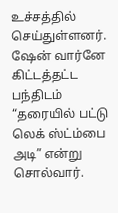உச்சத்தில் செய்துள்ளனர். ஷேன் வார்னே கிட்டத்தட்ட பந்திடம் “தரையில் பட்டு லெக் ஸ்ட்ம்பை அடி” என்று சொல்வார்.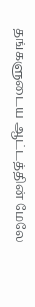தங்களுடைய ஆட்டத்தின் மேலே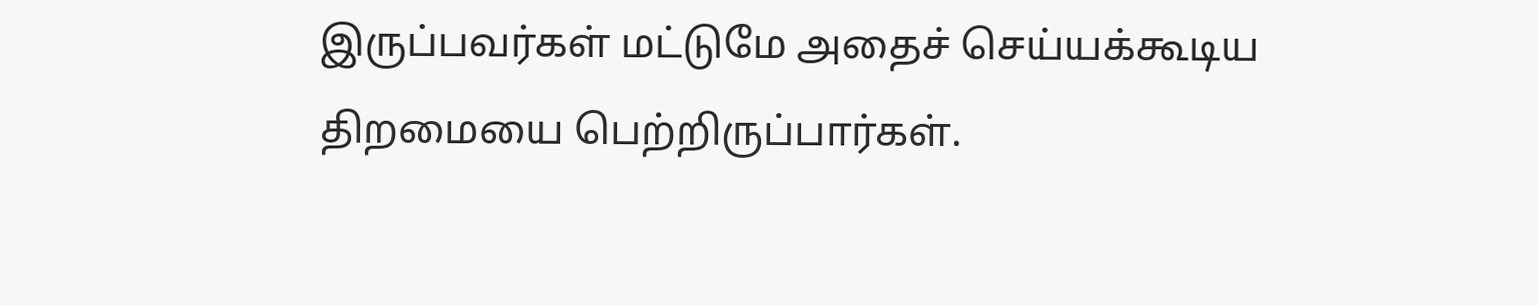இருப்பவர்கள் மட்டுமே அதைச் செய்யக்கூடிய திறமையை பெற்றிருப்பார்கள்.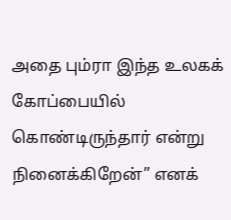அதை பும்ரா இந்த உலகக் கோப்பையில் கொண்டிருந்தார் என்று நினைக்கிறேன்” எனக்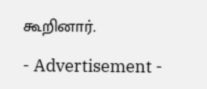கூறினார்.

- Advertisement -